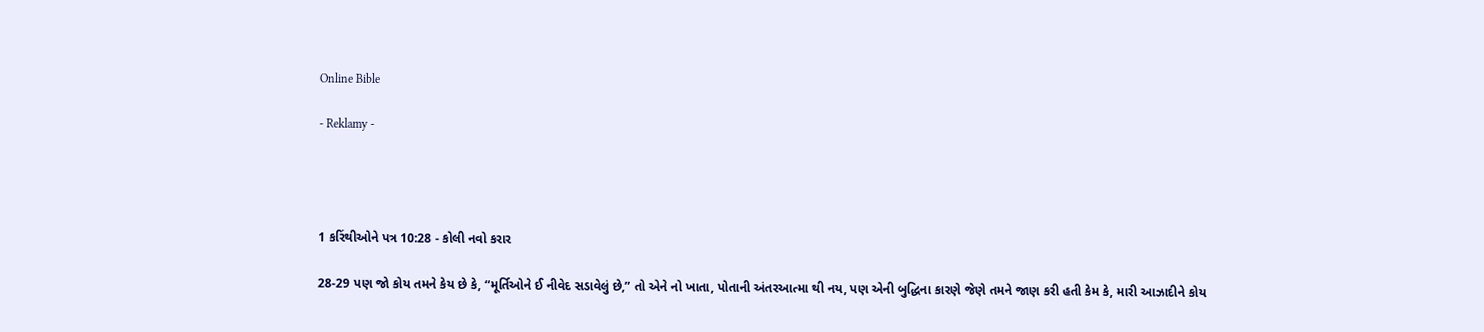Online Bible

- Reklamy -




1 કરિંથીઓને પત્ર 10:28 - કોલી નવો કરાર

28-29 પણ જો કોય તમને કેય છે કે, “મૂર્તિઓને ઈ નીવેદ સડાવેલું છે,” તો એને નો ખાતા, પોતાની અંતરઆત્મા થી નય, પણ એની બુદ્ધિના કારણે જેણે તમને જાણ કરી હતી કેમ કે, મારી આઝાદીને કોય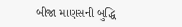બીજા માણસની બુદ્ધિ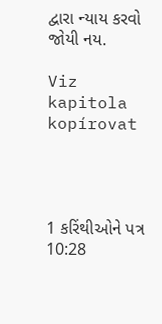દ્વારા ન્યાય કરવો જોયી નય.

Viz kapitola kopírovat




1 કરિંથીઓને પત્ર 10:28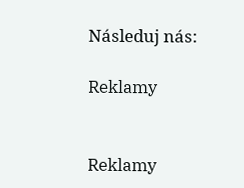Následuj nás:

Reklamy


Reklamy